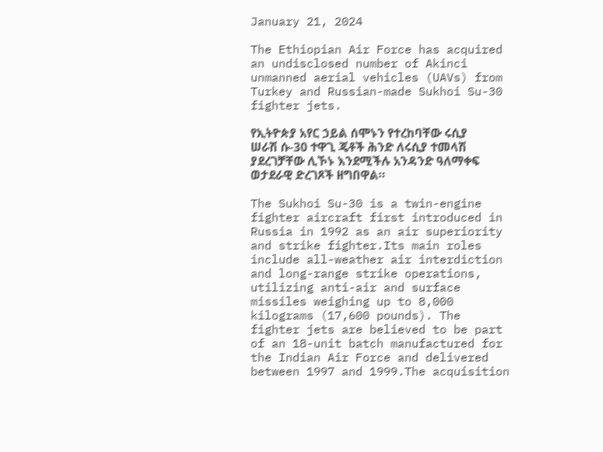January 21, 2024

The Ethiopian Air Force has acquired an undisclosed number of Akinci unmanned aerial vehicles (UAVs) from Turkey and Russian-made Sukhoi Su-30 fighter jets.

የኢትዮጵያ አየር ኃይል ሰሞኑን የተረከባቸው ሩሲያ ሠራሽ ሱ-30 ተዋጊ ጄቶች ሕንድ ለሩሲያ ተመላሽ ያደረገቻቸው ሊኾኑ እንደሚችሉ አንዳንድ ዓለማቀፍ ወታደራዊ ድረገጾች ዘግበዋል።

The Sukhoi Su-30 is a twin-engine fighter aircraft first introduced in Russia in 1992 as an air superiority and strike fighter.Its main roles include all-weather air interdiction and long-range strike operations, utilizing anti-air and surface missiles weighing up to 8,000 kilograms (17,600 pounds). The fighter jets are believed to be part of an 18-unit batch manufactured for the Indian Air Force and delivered between 1997 and 1999.The acquisition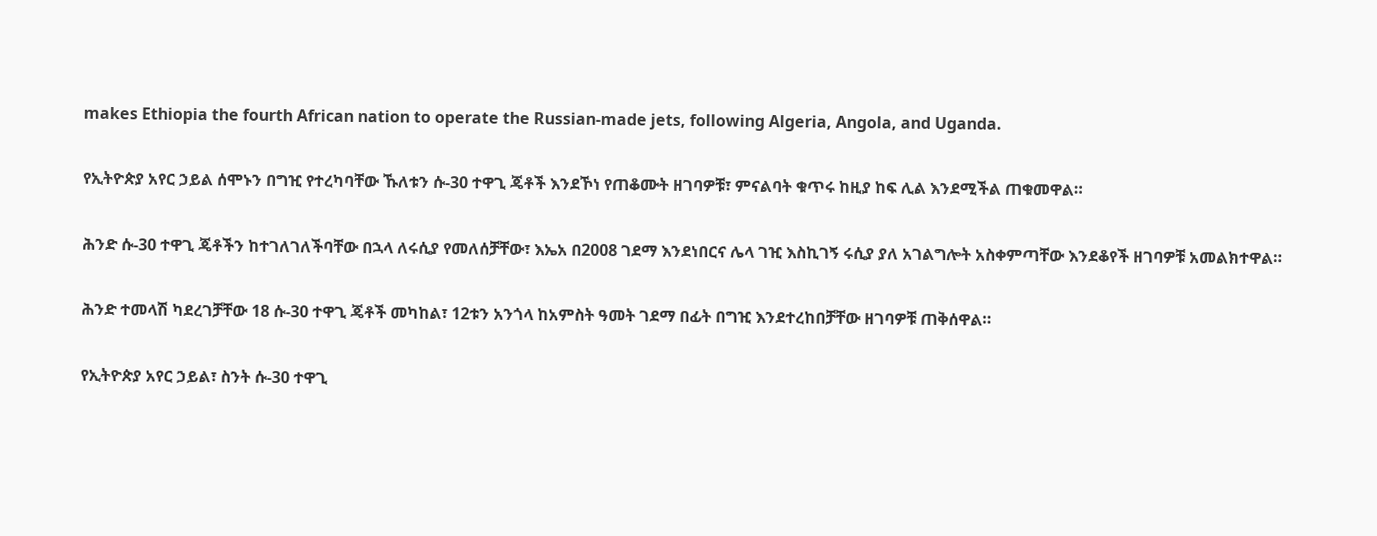makes Ethiopia the fourth African nation to operate the Russian-made jets, following Algeria, Angola, and Uganda.

የኢትዮጵያ አየር ኃይል ሰሞኑን በግዢ የተረካባቸው ኹለቱን ሱ-30 ተዋጊ ጄቶች እንደኾነ የጠቆሙት ዘገባዎቹ፣ ምናልባት ቁጥሩ ከዚያ ከፍ ሊል እንደሚችል ጠቁመዋል።

ሕንድ ሱ-30 ተዋጊ ጄቶችን ከተገለገለችባቸው በኋላ ለሩሲያ የመለሰቻቸው፣ እኤአ በ2008 ገደማ እንደነበርና ሌላ ገዢ እስኪገኝ ሩሲያ ያለ አገልግሎት አስቀምጣቸው እንደቆየች ዘገባዎቹ አመልክተዋል።

ሕንድ ተመላሽ ካደረገቻቸው 18 ሱ-30 ተዋጊ ጄቶች መካከል፣ 12ቱን አንጎላ ከአምስት ዓመት ገደማ በፊት በግዢ እንደተረከበቻቸው ዘገባዎቹ ጠቅሰዋል።

የኢትዮጵያ አየር ኃይል፣ ስንት ሱ-30 ተዋጊ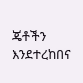ጄቶችን እንደተረከበና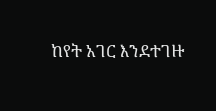ከየት አገር እንደተገዙ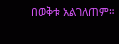በወቅቱ አልገለጠም።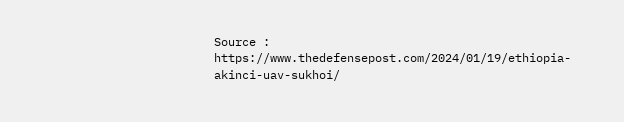Source :  https://www.thedefensepost.com/2024/01/19/ethiopia-akinci-uav-sukhoi/